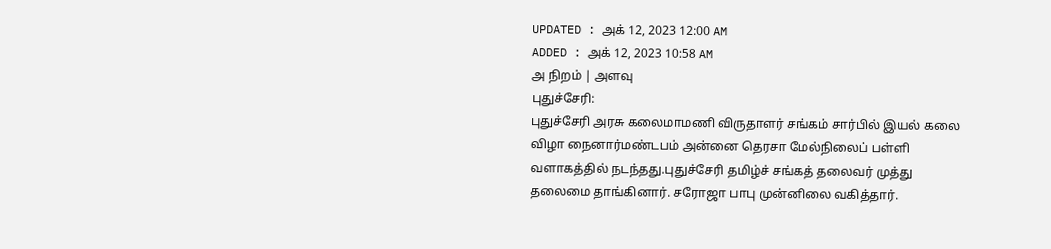UPDATED : அக் 12, 2023 12:00 AM
ADDED : அக் 12, 2023 10:58 AM
அ நிறம் | அளவு
புதுச்சேரி:
புதுச்சேரி அரசு கலைமாமணி விருதாளர் சங்கம் சார்பில் இயல் கலை விழா நைனார்மண்டபம் அன்னை தெரசா மேல்நிலைப் பள்ளி வளாகத்தில் நடந்தது.புதுச்சேரி தமிழ்ச் சங்கத் தலைவர் முத்து தலைமை தாங்கினார். சரோஜா பாபு முன்னிலை வகித்தார்.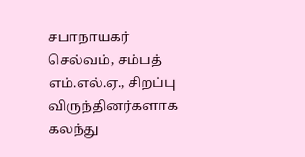சபாநாயகர் செல்வம், சம்பத் எம்.எல்.ஏ., சிறப்பு விருந்தினர்களாக கலந்து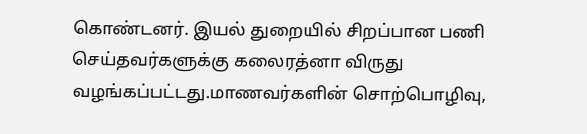கொண்டனர். இயல் துறையில் சிறப்பான பணி செய்தவர்களுக்கு கலைரத்னா விருது வழங்கப்பட்டது.மாணவர்களின் சொற்பொழிவு,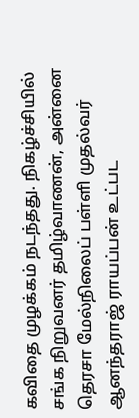கவிதை முழக்கம் நடந்தது. நிகழ்ச்சியில் சங்க நிறுவனர் தமிழ்வாணன், அன்னை தெரசா மேல்நிலைப் பள்ளி முதல்வர் ஆனந்தராஜ் ராயப்பன் உட்பட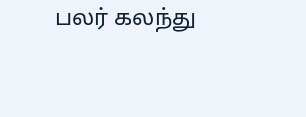பலர் கலந்து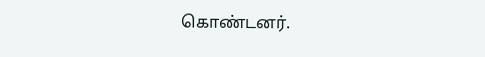கொண்டனர்.